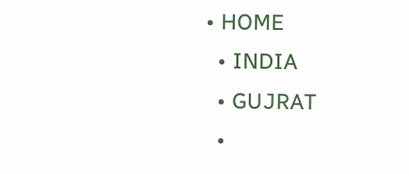• HOME
  • INDIA
  • GUJRAT
  •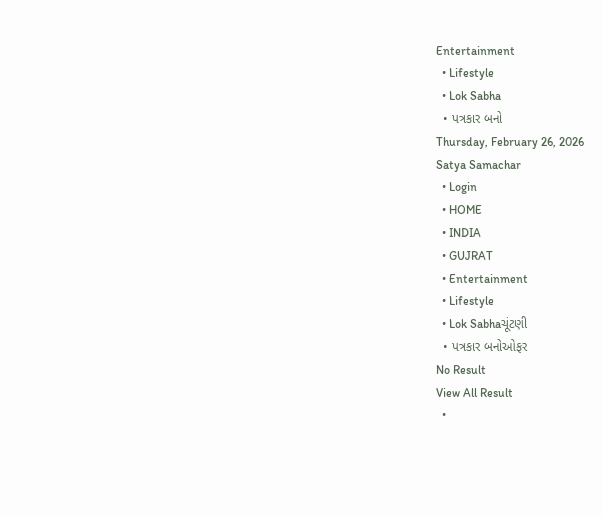Entertainment
  • Lifestyle
  • Lok Sabha
  • પત્રકાર બનો
Thursday, February 26, 2026
Satya Samachar
  • Login
  • HOME
  • INDIA
  • GUJRAT
  • Entertainment
  • Lifestyle
  • Lok Sabhaચૂંટણી
  • પત્રકાર બનોઓફર
No Result
View All Result
  •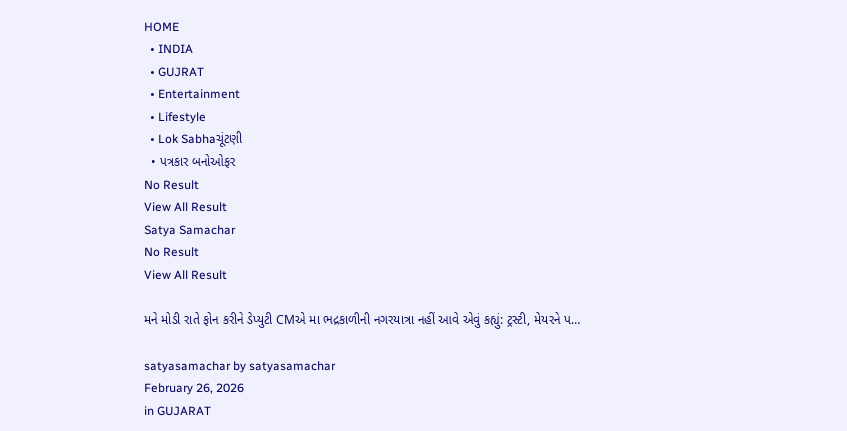HOME
  • INDIA
  • GUJRAT
  • Entertainment
  • Lifestyle
  • Lok Sabhaચૂંટણી
  • પત્રકાર બનોઓફર
No Result
View All Result
Satya Samachar
No Result
View All Result

મને મોડી રાતે ફોન કરીને ડેપ્યુટી CMએ મા ભદ્રકાળીની નગરયાત્રા નહીં આવે એવું કહ્યું: ટ્રસ્ટી, મેયરને પ…

satyasamachar by satyasamachar
February 26, 2026
in GUJARAT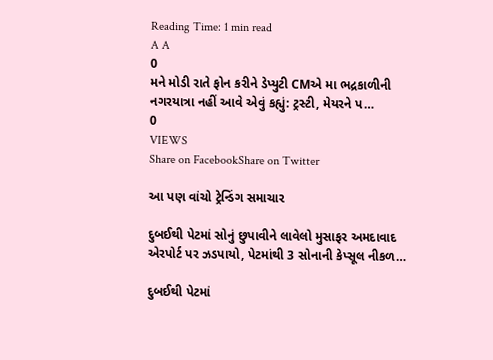Reading Time: 1 min read
A A
0
મને મોડી રાતે ફોન કરીને ડેપ્યુટી CMએ મા ભદ્રકાળીની નગરયાત્રા નહીં આવે એવું કહ્યું: ટ્રસ્ટી, મેયરને પ…
0
VIEWS
Share on FacebookShare on Twitter

આ પણ વાંચો ટ્રેન્ડિંગ સમાચાર

દુબઈથી પેટમાં સોનું છુપાવીને લાવેલો મુસાફર અમદાવાદ એરપોર્ટ પર ઝડપાયો, પેટમાંથી 3 સોનાની કેપ્સૂલ નીકળ…

દુબઈથી પેટમાં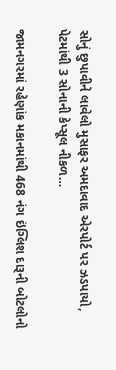સોનું છુપાવીને લાવેલો મુસાફર અમદાવાદ એરપોર્ટ પર ઝડપાયો, પેટમાંથી 3 સોનાની કેપ્સૂલ નીકળ…

જામનગરમાં રહેણાંક મકાનમાંથી 468 નંગ ઇંગ્લિશ દારૂની બોટલોનો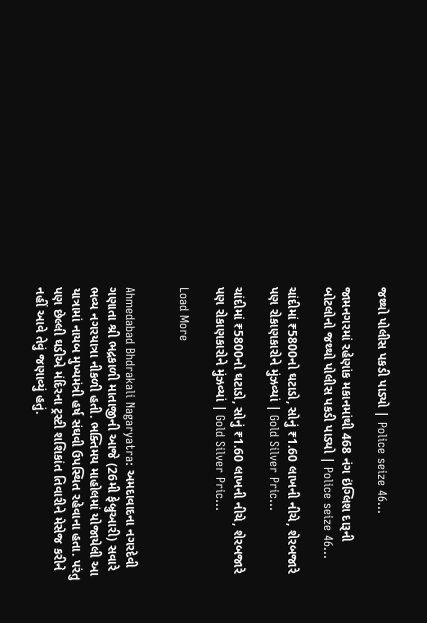જથ્થો પોલીસ પકડી પાડ્યો | Police seize 46…

જામનગરમાં રહેણાંક મકાનમાંથી 468 નંગ ઇંગ્લિશ દારૂની બોટલોનો જથ્થો પોલીસ પકડી પાડ્યો | Police seize 46…

ચાંદીમાં ₹5800નો ઘટાડો, સોનું ₹1.60 લાખની નીચે, શેરબજારે પણ રોકાણકારોને મુંઝવ્યાં | Gold Silver Pric…

ચાંદીમાં ₹5800નો ઘટાડો, સોનું ₹1.60 લાખની નીચે, શેરબજારે પણ રોકાણકારોને મુંઝવ્યાં | Gold Silver Pric…

Load More


Ahmedabad Bhdrakali Nagaryatra: અમદાવાદના નગરદેવી ગણાતા શ્રી ભદ્રકાળી માતાજીની આજે (26મી ફેબ્રુઆરી) સવારે ભવ્ય નગરયાત્રા નીકળી હતી. ભક્તિમય માહોલમાં યોજાયેલી આ યાત્રામાં નાયબ મુખ્યમંત્રી હર્ષ સંઘવી ઉપસ્થિત રહેવાના હતા. પરંતુ પણ છેલ્લી ઘડીએ મંદિરના ટ્રસ્ટી શશિકાંત તિવારીને મેસેજ કરીને નહીં આવે તેવું જણાવ્યું હતું.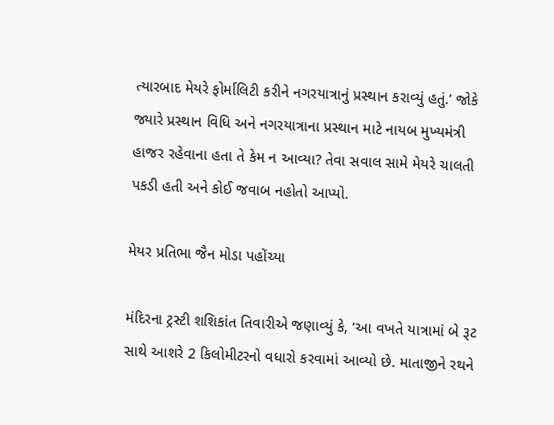ત્યારબાદ મેયરે ફોર્માલિટી કરીને નગરયાત્રાનું પ્રસ્થાન કરાવ્યું હતું.’ જોકે જ્યારે પ્રસ્થાન વિધિ અને નગરયાત્રાના પ્રસ્થાન માટે નાયબ મુખ્યમંત્રી હાજર રહેવાના હતા તે કેમ ન આવ્યા? તેવા સવાલ સામે મેયરે ચાલતી પકડી હતી અને કોઈ જવાબ નહોતો આપ્યો.

મેયર પ્રતિભા જૈન મોડા પહોંચ્યા

મંદિરના ટ્રસ્ટી શશિકાંત તિવારીએ જણાવ્યું કે, ‘આ વખતે યાત્રામાં બે રૂટ સાથે આશરે 2 કિલોમીટરનો વધારો કરવામાં આવ્યો છે. માતાજીને રથને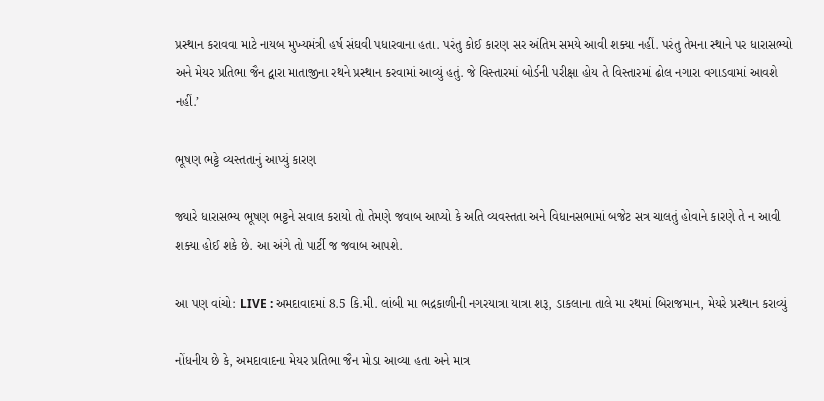પ્રસ્થાન કરાવવા માટે નાયબ મુખ્યમંત્રી હર્ષ સંઘવી પધારવાના હતા. પરંતુ કોઈ કારણ સર અંતિમ સમયે આવી શક્યા નહીં. પરંતુ તેમના સ્થાને પર ધારાસભ્યો અને મેયર પ્રતિભા જૈન દ્વારા માતાજીના રથને પ્રસ્થાન કરવામાં આવ્યું હતું. જે વિસ્તારમાં બોર્ડની પરીક્ષા હોય તે વિસ્તારમાં ઢોલ નગારા વગાડવામાં આવશે નહીં.’

ભૂષણ ભટ્ટે વ્યસ્તતાનું આપ્યું કારણ

જ્યારે ધારાસભ્ય ભૂષણ ભટ્ટને સવાલ કરાયો તો તેમણે જવાબ આપ્યો કે અતિ વ્યવસ્તતા અને વિધાનસભામાં બજેટ સત્ર ચાલતું હોવાને કારણે તે ન આવી શક્યા હોઈ શકે છે. આ અંગે તો પાર્ટી જ જવાબ આપશે.

આ પણ વાંચો: LIVE : અમદાવાદમાં 8.5 કિ.મી. લાંબી મા ભદ્રકાળીની નગરયાત્રા યાત્રા શરૂ, ડાકલાના તાલે મા રથમાં બિરાજમાન, મેયરે પ્રસ્થાન કરાવ્યું

નોંધનીય છે કે, અમદાવાદના મેયર પ્રતિભા જૈન મોડા આવ્યા હતા અને માત્ર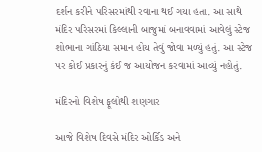દર્શન કરીને પરિસરમાંથી રવાના થઈ ગયા હતા. આ સાથે મંદિર પરિસરમાં કિલ્લાની બાજુમાં બનાવવામાં આવેલું સ્ટેજ શોભાના ગાંઠિયા સમાન હોય તેવું જોવા મળ્યું હતું. આ સ્ટેજ પર કોઈ પ્રકારનું કંઈ જ આયોજન કરવામાં આવ્યું નહોતું.

મંદિરનો વિશેષ ફૂલોથી શણગાર

આજે વિશેષ દિવસે મંદિર ઓર્કિડ અને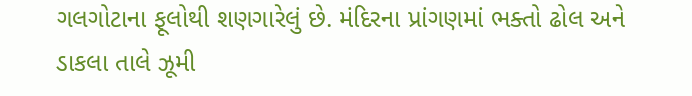ગલગોટાના ફૂલોથી શણગારેલું છે. મંદિરના પ્રાંગણમાં ભક્તો ઢોલ અને ડાકલા તાલે ઝૂમી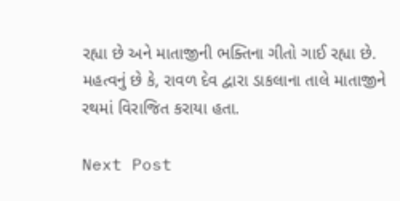રહ્યા છે અને માતાજીની ભક્તિના ગીતો ગાઈ રહ્યા છે. મહત્વનું છે કે, રાવળ દેવ દ્વારા ડાકલાના તાલે માતાજીને રથમાં વિરાજિત કરાયા હતા.

Next Post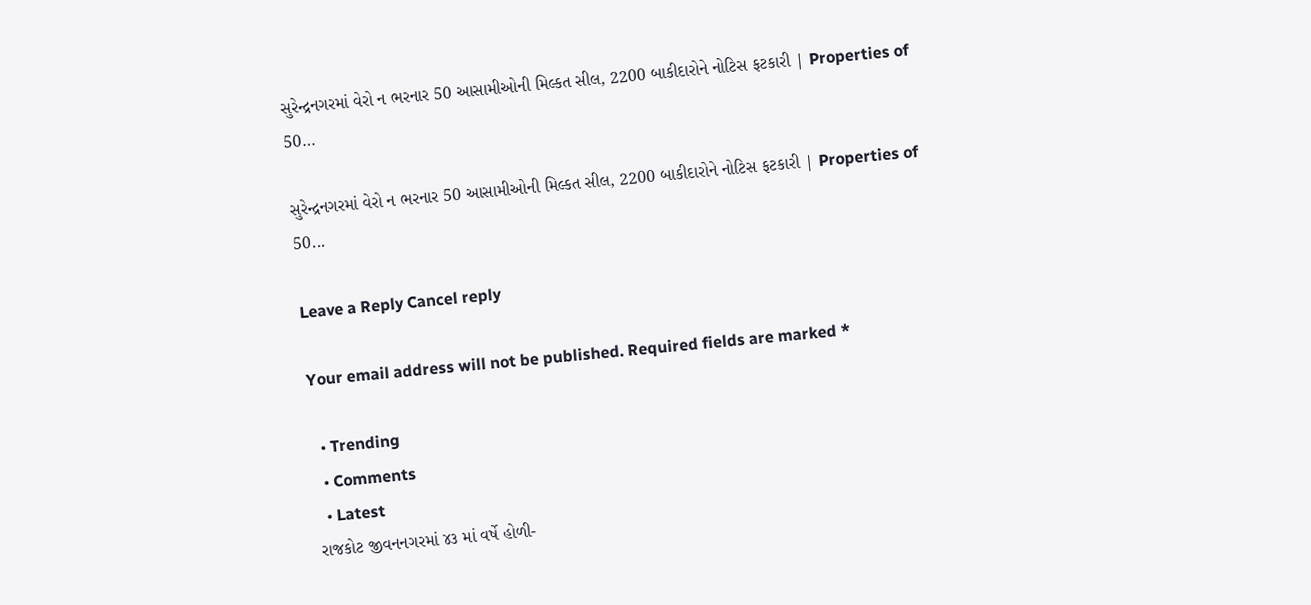સુરેન્દ્રનગરમાં વેરો ન ભરનાર 50 આસામીઓની મિલ્કત સીલ, 2200 બાકીદારોને નોટિસ ફટકારી | Properties of 50…

સુરેન્દ્રનગરમાં વેરો ન ભરનાર 50 આસામીઓની મિલ્કત સીલ, 2200 બાકીદારોને નોટિસ ફટકારી | Properties of 50...

Leave a Reply Cancel reply

Your email address will not be published. Required fields are marked *

  • Trending
  • Comments
  • Latest
રાજકોટ જીવનનગરમાં ૪૩ માં વર્ષે હોળી-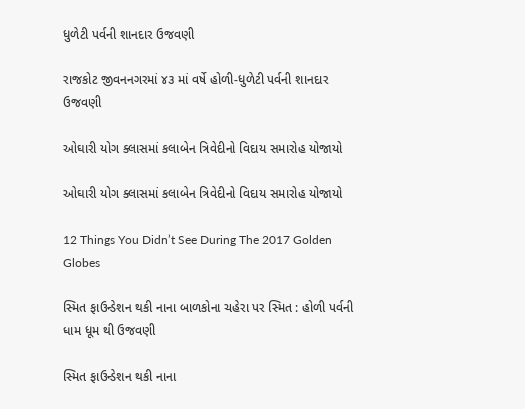ધુળેટી પર્વની શાનદાર ઉજવણી

રાજકોટ જીવનનગરમાં ૪૩ માં વર્ષે હોળી-ધુળેટી પર્વની શાનદાર ઉજવણી

ઓઘારી યોગ ક્લાસમાં કલાબેન ત્રિવેદીનો વિદાય સમારોહ યોજાયો

ઓઘારી યોગ ક્લાસમાં કલાબેન ત્રિવેદીનો વિદાય સમારોહ યોજાયો

12 Things You Didn’t See During The 2017 Golden Globes

સ્મિત ફાઉન્ડેશન થકી નાના બાળકોના ચહેરા પર સ્મિત : હોળી પર્વની ધામ ધૂમ થી ઉજવણી

સ્મિત ફાઉન્ડેશન થકી નાના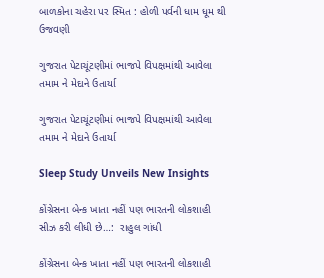બાળકોના ચહેરા પર સ્મિત : હોળી પર્વની ધામ ધૂમ થી ઉજવણી

ગુજરાત પેટાચૂંટણીમાં ભાજપે વિપક્ષમાંથી આવેલા તમામ ને મેદાને ઉતાર્યા

ગુજરાત પેટાચૂંટણીમાં ભાજપે વિપક્ષમાંથી આવેલા તમામ ને મેદાને ઉતાર્યા

Sleep Study Unveils New Insights

કોંગ્રેસના બેન્ક ખાતા નહીં પણ ભારતની લોકશાહી સીઝ કરી લીધી છે…:  રાહુલ ગાંધી

કોંગ્રેસના બેન્ક ખાતા નહીં પણ ભારતની લોકશાહી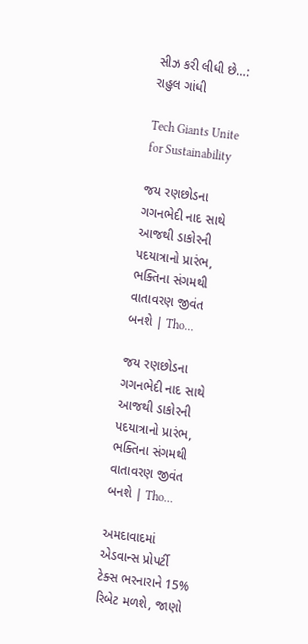સીઝ કરી લીધી છે…: રાહુલ ગાંધી

Tech Giants Unite for Sustainability

જય રણછોડના ગગનભેદી નાદ સાથે આજથી ડાકોરની પદયાત્રાનો પ્રારંભ, ભક્તિના સંગમથી વાતાવરણ જીવંત બનશે | Tho…

જય રણછોડના ગગનભેદી નાદ સાથે આજથી ડાકોરની પદયાત્રાનો પ્રારંભ, ભક્તિના સંગમથી વાતાવરણ જીવંત બનશે | Tho…

અમદાવાદમાં એડવાન્સ પ્રોપર્ટી ટેક્સ ભરનારાને 15% રિબેટ મળશે, જાણો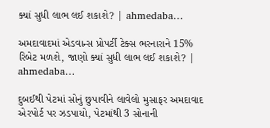ક્યાં સુધી લાભ લઈ શકાશે? | ahmedaba…

અમદાવાદમાં એડવાન્સ પ્રોપર્ટી ટેક્સ ભરનારાને 15% રિબેટ મળશે, જાણો ક્યાં સુધી લાભ લઈ શકાશે? | ahmedaba…

દુબઈથી પેટમાં સોનું છુપાવીને લાવેલો મુસાફર અમદાવાદ એરપોર્ટ પર ઝડપાયો, પેટમાંથી 3 સોનાની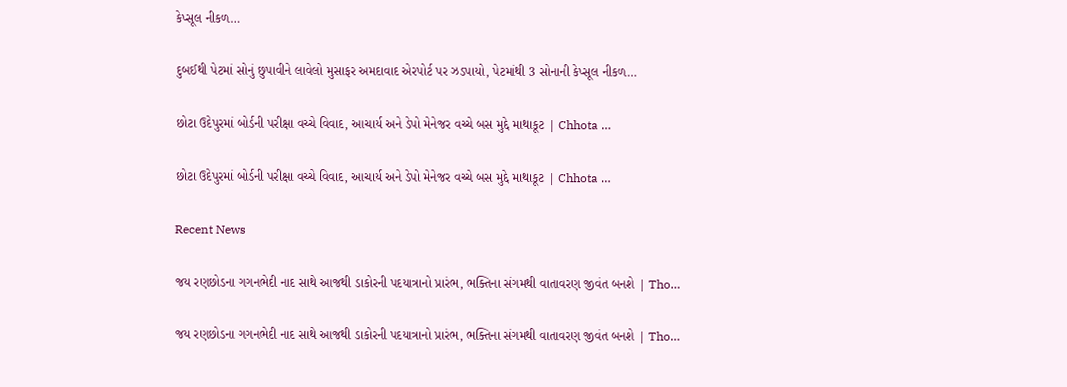કેપ્સૂલ નીકળ…

દુબઈથી પેટમાં સોનું છુપાવીને લાવેલો મુસાફર અમદાવાદ એરપોર્ટ પર ઝડપાયો, પેટમાંથી 3 સોનાની કેપ્સૂલ નીકળ…

છોટા ઉદેપુરમાં બોર્ડની પરીક્ષા વચ્ચે વિવાદ, આચાર્ય અને ડેપો મેનેજર વચ્ચે બસ મુદ્દે માથાકૂટ | Chhota …

છોટા ઉદેપુરમાં બોર્ડની પરીક્ષા વચ્ચે વિવાદ, આચાર્ય અને ડેપો મેનેજર વચ્ચે બસ મુદ્દે માથાકૂટ | Chhota …

Recent News

જય રણછોડના ગગનભેદી નાદ સાથે આજથી ડાકોરની પદયાત્રાનો પ્રારંભ, ભક્તિના સંગમથી વાતાવરણ જીવંત બનશે | Tho…

જય રણછોડના ગગનભેદી નાદ સાથે આજથી ડાકોરની પદયાત્રાનો પ્રારંભ, ભક્તિના સંગમથી વાતાવરણ જીવંત બનશે | Tho…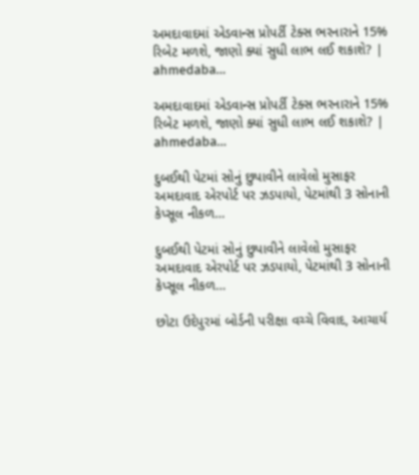અમદાવાદમાં એડવાન્સ પ્રોપર્ટી ટેક્સ ભરનારાને 15% રિબેટ મળશે, જાણો ક્યાં સુધી લાભ લઈ શકાશે? | ahmedaba…

અમદાવાદમાં એડવાન્સ પ્રોપર્ટી ટેક્સ ભરનારાને 15% રિબેટ મળશે, જાણો ક્યાં સુધી લાભ લઈ શકાશે? | ahmedaba…

દુબઈથી પેટમાં સોનું છુપાવીને લાવેલો મુસાફર અમદાવાદ એરપોર્ટ પર ઝડપાયો, પેટમાંથી 3 સોનાની કેપ્સૂલ નીકળ…

દુબઈથી પેટમાં સોનું છુપાવીને લાવેલો મુસાફર અમદાવાદ એરપોર્ટ પર ઝડપાયો, પેટમાંથી 3 સોનાની કેપ્સૂલ નીકળ…

છોટા ઉદેપુરમાં બોર્ડની પરીક્ષા વચ્ચે વિવાદ, આચાર્ય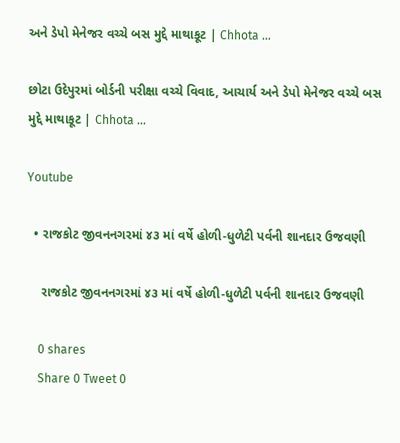અને ડેપો મેનેજર વચ્ચે બસ મુદ્દે માથાકૂટ | Chhota …

છોટા ઉદેપુરમાં બોર્ડની પરીક્ષા વચ્ચે વિવાદ, આચાર્ય અને ડેપો મેનેજર વચ્ચે બસ મુદ્દે માથાકૂટ | Chhota …

Youtube

  • રાજકોટ જીવનનગરમાં ૪૩ માં વર્ષે હોળી-ધુળેટી પર્વની શાનદાર ઉજવણી

    રાજકોટ જીવનનગરમાં ૪૩ માં વર્ષે હોળી-ધુળેટી પર્વની શાનદાર ઉજવણી

    0 shares
    Share 0 Tweet 0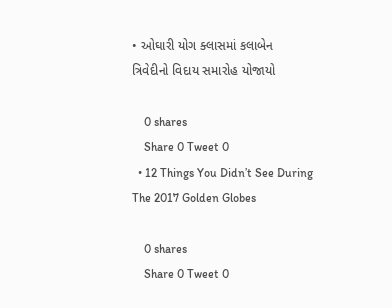• ઓઘારી યોગ ક્લાસમાં કલાબેન ત્રિવેદીનો વિદાય સમારોહ યોજાયો

    0 shares
    Share 0 Tweet 0
  • 12 Things You Didn’t See During The 2017 Golden Globes

    0 shares
    Share 0 Tweet 0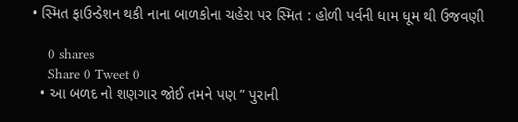• સ્મિત ફાઉન્ડેશન થકી નાના બાળકોના ચહેરા પર સ્મિત : હોળી પર્વની ધામ ધૂમ થી ઉજવણી

    0 shares
    Share 0 Tweet 0
  • આ બળદ નો શણગાર જોઈ તમને પણ ” પુરાની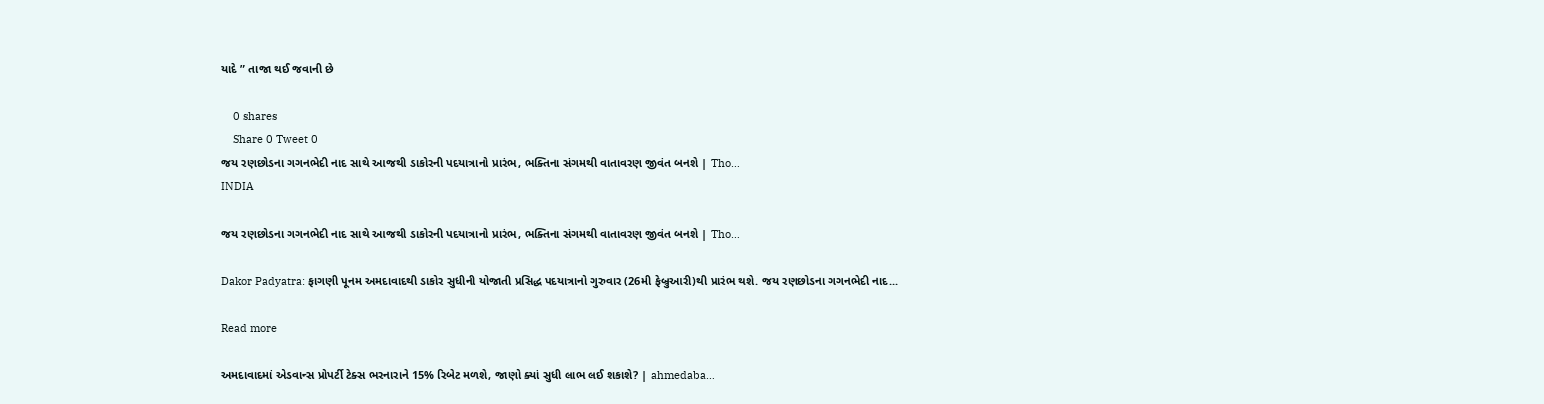યાદે ” તાજા થઈ જવાની છે

    0 shares
    Share 0 Tweet 0
જય રણછોડના ગગનભેદી નાદ સાથે આજથી ડાકોરની પદયાત્રાનો પ્રારંભ, ભક્તિના સંગમથી વાતાવરણ જીવંત બનશે | Tho…
INDIA

જય રણછોડના ગગનભેદી નાદ સાથે આજથી ડાકોરની પદયાત્રાનો પ્રારંભ, ભક્તિના સંગમથી વાતાવરણ જીવંત બનશે | Tho…

Dakor Padyatra: ફાગણી પૂનમ અમદાવાદથી ડાકોર સુધીની યોજાતી પ્રસિદ્ધ પદયાત્રાનો ગુરુવાર (26મી ફેબ્રુઆરી)થી પ્રારંભ થશે. જય રણછોડના ગગનભેદી નાદ...

Read more

અમદાવાદમાં એડવાન્સ પ્રોપર્ટી ટેક્સ ભરનારાને 15% રિબેટ મળશે, જાણો ક્યાં સુધી લાભ લઈ શકાશે? | ahmedaba…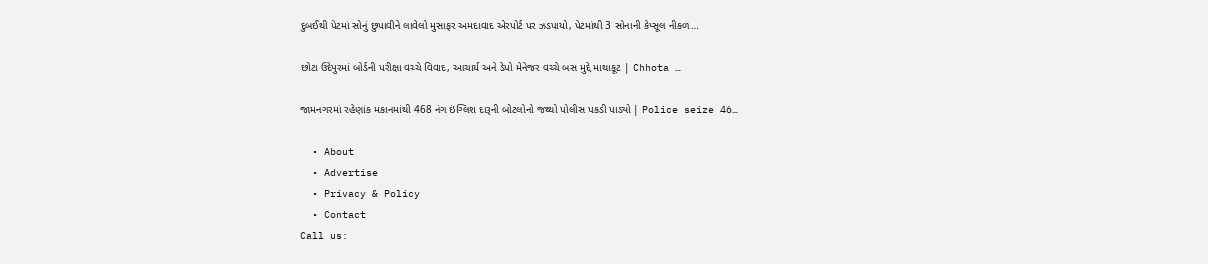દુબઈથી પેટમાં સોનું છુપાવીને લાવેલો મુસાફર અમદાવાદ એરપોર્ટ પર ઝડપાયો, પેટમાંથી 3 સોનાની કેપ્સૂલ નીકળ…

છોટા ઉદેપુરમાં બોર્ડની પરીક્ષા વચ્ચે વિવાદ, આચાર્ય અને ડેપો મેનેજર વચ્ચે બસ મુદ્દે માથાકૂટ | Chhota …

જામનગરમાં રહેણાંક મકાનમાંથી 468 નંગ ઇંગ્લિશ દારૂની બોટલોનો જથ્થો પોલીસ પકડી પાડ્યો | Police seize 46…

  • About
  • Advertise
  • Privacy & Policy
  • Contact
Call us: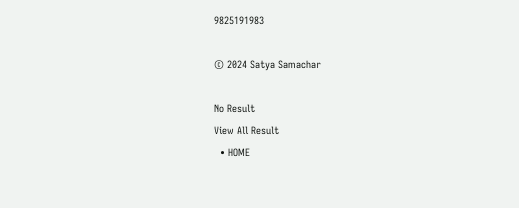9825191983

© 2024 Satya Samachar

No Result
View All Result
  • HOME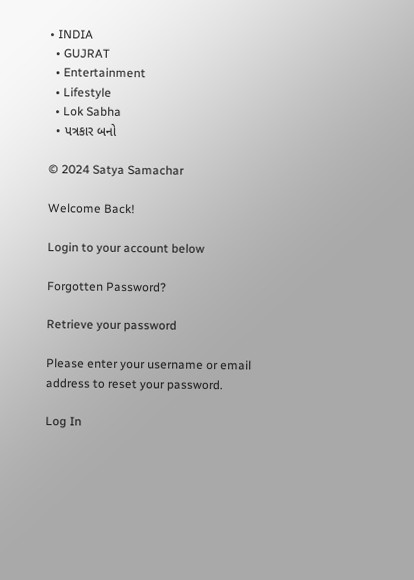• INDIA
  • GUJRAT
  • Entertainment
  • Lifestyle
  • Lok Sabha
  • પત્રકાર બનો

© 2024 Satya Samachar

Welcome Back!

Login to your account below

Forgotten Password?

Retrieve your password

Please enter your username or email address to reset your password.

Log In